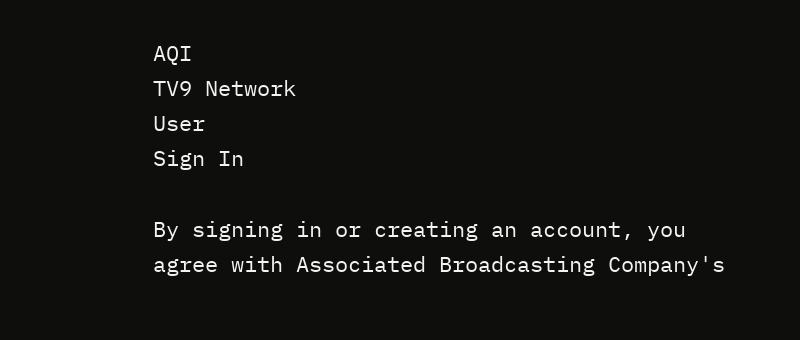AQI
TV9 Network
User
Sign In

By signing in or creating an account, you agree with Associated Broadcasting Company's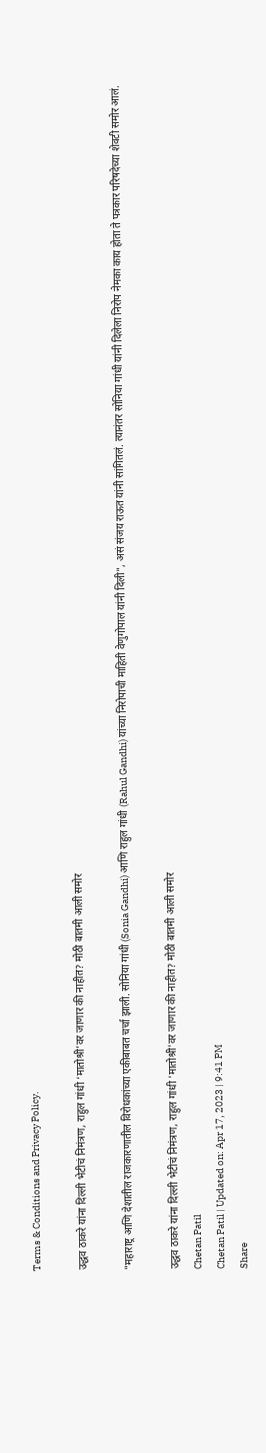Terms & Conditions and Privacy Policy.

उद्धव ठाकरे यांना दिल्ली भेटीचं निमंत्रण, राहुल गांधी ‘मातोश्री’वर जाणार की नाहीत? मोठी बातमी आली समोर

"महाराष्ट्र आणि देशातील राजकारणातील विरोधकांच्या एकीबाबत चर्चा झाली. सोनिया गांधी (Sonia Gandhi) आणि राहुल गांधी (Rahul Gandhi) यांच्या निरोपाची माहिती वेणुगोपाल यांनी दिली", असं संजय राऊत यांनी सांगितलं. त्यानंतर सोनिया गांधी यांनी दिलेला निरोप नेमका काय होता ते पत्रकार परिषदेच्या शेवटी समोर आलं.

उद्धव ठाकरे यांना दिल्ली भेटीचं निमंत्रण, राहुल गांधी 'मातोश्री'वर जाणार की नाहीत? मोठी बातमी आली समोर
Chetan Patil
Chetan Patil | Updated on: Apr 17, 2023 | 9:41 PM
Share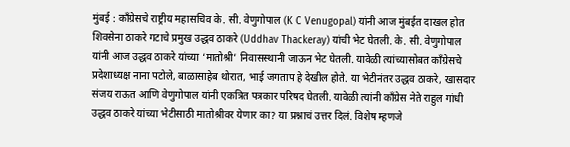मुंबई : काँग्रेसचे राष्ट्रीय महासचिव के. सी. वेणुगोपाल (K C Venugopal) यांनी आज मुंबईत दाखल होत शिवसेना ठाकरे गटाचे प्रमुख उद्धव ठाकरे (Uddhav Thackeray) यांची भेट घेतली. के. सी. वेणुगोपाल यांनी आज उद्धव ठाकरे यांच्या ‘मातोश्री’ निवासस्थानी जाऊन भेट घेतली. यावेळी त्यांच्यासोबत काँग्रेसचे प्रदेशाध्यक्ष नाना पटोले, बाळासाहेब थोरात, भाई जगताप हे देखील होते. या भेटीनंतर उद्धव ठाकरे, खासदार संजय राऊत आणि वेणुगोपाल यांनी एकत्रित पत्रकार परिषद घेतली. यावेळी त्यांनी काँग्रेस नेते राहुल गांधी उद्धव ठाकरे यांच्या भेटीसाठी मातोश्रीवर येणार का? या प्रश्नाचं उत्तर दिलं. विशेष म्हणजे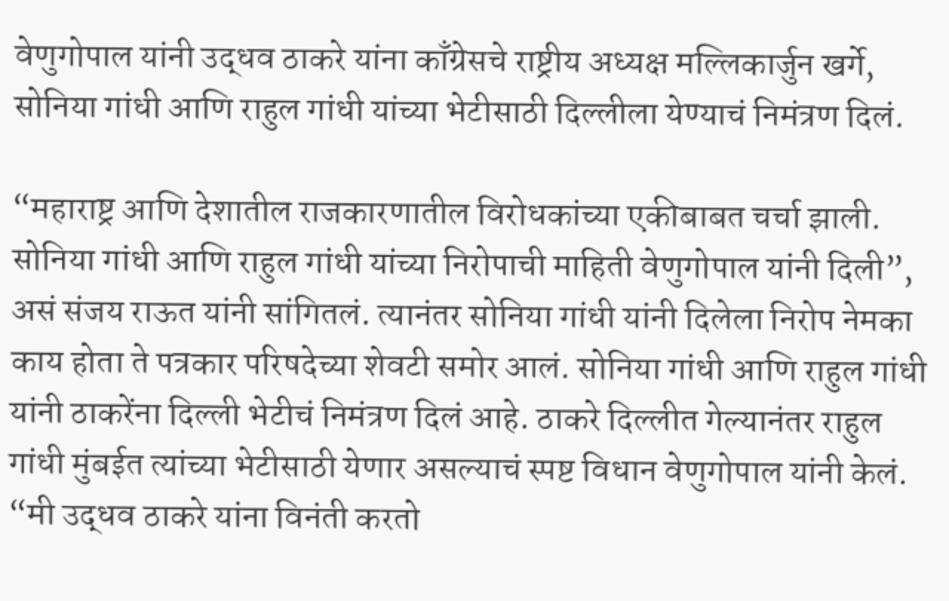वेणुगोपाल यांनी उद्धव ठाकरे यांना काँग्रेसचे राष्ट्रीय अध्यक्ष मल्लिकार्जुन खर्गे, सोनिया गांधी आणि राहुल गांधी यांच्या भेटीसाठी दिल्लीला येण्याचं निमंत्रण दिलं.

“महाराष्ट्र आणि देशातील राजकारणातील विरोधकांच्या एकीबाबत चर्चा झाली. सोनिया गांधी आणि राहुल गांधी यांच्या निरोपाची माहिती वेणुगोपाल यांनी दिली”, असं संजय राऊत यांनी सांगितलं. त्यानंतर सोनिया गांधी यांनी दिलेला निरोप नेमका काय होता ते पत्रकार परिषदेच्या शेवटी समोर आलं. सोनिया गांधी आणि राहुल गांधी यांनी ठाकरेंना दिल्ली भेटीचं निमंत्रण दिलं आहे. ठाकरे दिल्लीत गेल्यानंतर राहुल गांधी मुंबईत त्यांच्या भेटीसाठी येणार असल्याचं स्पष्ट विधान वेणुगोपाल यांनी केलं. “मी उद्धव ठाकरे यांना विनंती करतो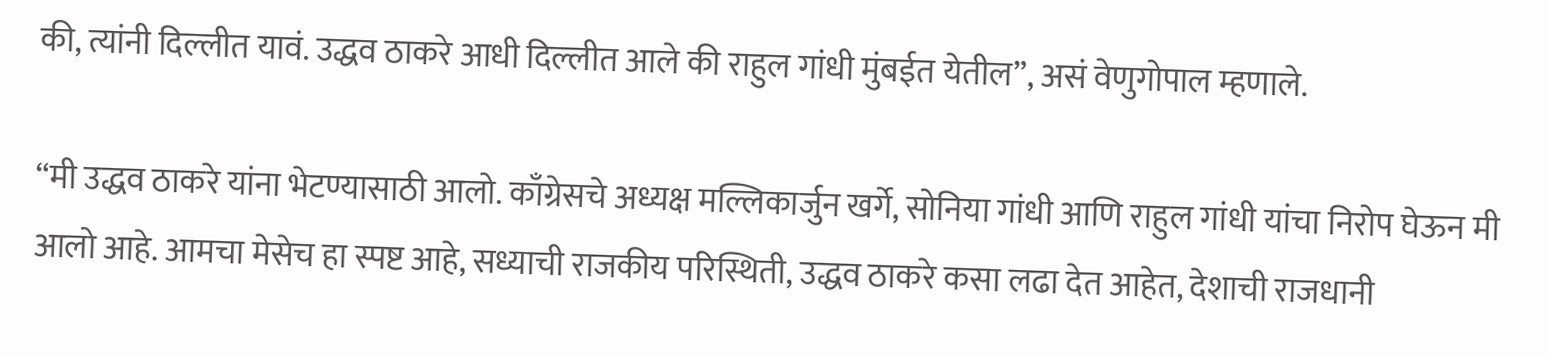की, त्यांनी दिल्लीत यावं. उद्धव ठाकरे आधी दिल्लीत आले की राहुल गांधी मुंबईत येतील”, असं वेणुगोपाल म्हणाले.

“मी उद्धव ठाकरे यांना भेटण्यासाठी आलो. काँग्रेसचे अध्यक्ष मल्लिकार्जुन खर्गे, सोनिया गांधी आणि राहुल गांधी यांचा निरोप घेऊन मी आलो आहे. आमचा मेसेच हा स्पष्ट आहे, सध्याची राजकीय परिस्थिती, उद्धव ठाकरे कसा लढा देत आहेत, देशाची राजधानी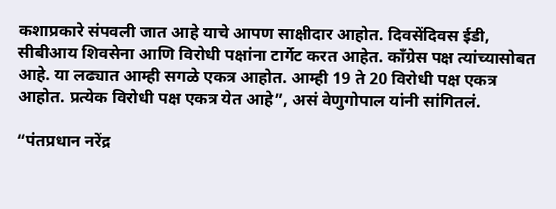कशाप्रकारे संपवली जात आहे याचे आपण साक्षीदार आहोत. दिवसेंदिवस ईडी, सीबीआय शिवसेना आणि विरोधी पक्षांना टार्गेट करत आहेत. काँग्रेस पक्ष त्यांच्यासोबत आहे. या लढ्यात आम्ही सगळे एकत्र आहोत. आम्ही 19 ते 20 विरोधी पक्ष एकत्र आहोत. प्रत्येक विरोधी पक्ष एकत्र येत आहे”, असं वेणुगोपाल यांनी सांगितलं.

“पंतप्रधान नरेंद्र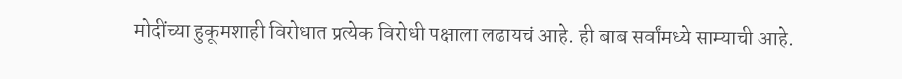मोदींच्या हुकूमशाही विरोधात प्रत्येक विरोधी पक्षाला लढायचं आहे. ही बाब सर्वांमध्ये साम्याची आहे.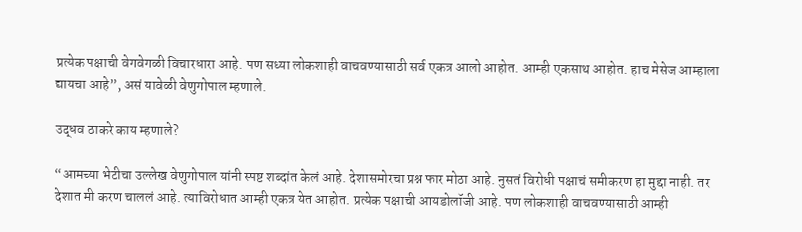प्रत्येक पक्षाची वेगवेगळी विचारधारा आहे. पण सध्या लोकशाही वाचवण्यासाठी सर्व एकत्र आलो आहोत. आम्ही एकसाथ आहोत. हाच मेसेज आम्हाला द्यायचा आहे”, असं यावेळी वेणुगोपाल म्हणाले.

उद्धव ठाकरे काय म्हणाले?

“आमच्या भेटीचा उल्लेख वेणुगोपाल यांनी स्पष्ट शब्दांत केलं आहे. देशासमोरचा प्रश्न फार मोठा आहे. नुसतं विरोधी पक्षाचं समीकरण हा मुद्दा नाही. तर देशात मी करण चाललं आहे. त्याविरोधात आम्ही एकत्र येत आहोत. प्रत्येक पक्षाची आयडोलॉजी आहे. पण लोकशाही वाचवण्यासाठी आम्ही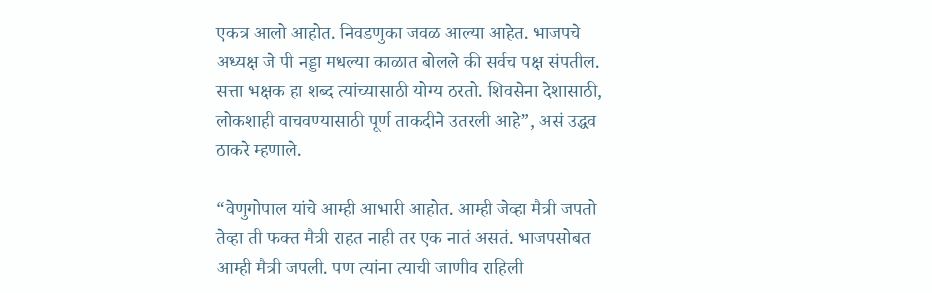एकत्र आलो आहोत. निवडणुका जवळ आल्या आहेत. भाजपचे अध्यक्ष जे पी नड्डा मधल्या काळात बोलले की सर्वच पक्ष संपतील. सत्ता भक्षक हा शब्द त्यांच्यासाठी योग्य ठरतो. शिवसेना देशासाठी, लोकशाही वाचवण्यासाठी पूर्ण ताकदीने उतरली आहे”, असं उद्धव ठाकरे म्हणाले.

“वेणुगोपाल यांचे आम्ही आभारी आहोत. आम्ही जेव्हा मैत्री जपतो तेव्हा ती फक्त मैत्री राहत नाही तर एक नातं असतं. भाजपसोबत आम्ही मैत्री जपली. पण त्यांना त्याची जाणीव राहिली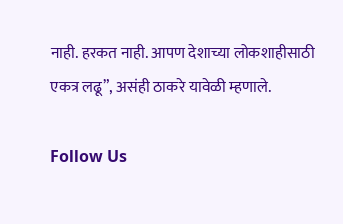नाही. हरकत नाही. आपण देशाच्या लोकशाहीसाठी एकत्र लढू”, असंही ठाकरे यावेळी म्हणाले.

Follow Us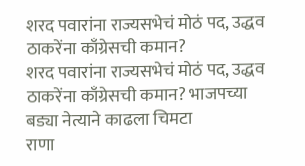शरद पवारांना राज्यसभेचं मोठं पद, उद्धव ठाकरेंना काँग्रेसची कमान?
शरद पवारांना राज्यसभेचं मोठं पद, उद्धव ठाकरेंना काँग्रेसची कमान? भाजपच्या बड्या नेत्याने काढला चिमटा
राणा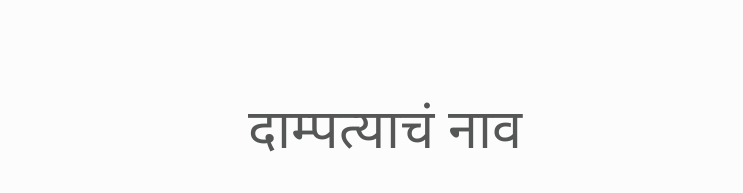दाम्पत्याचं नाव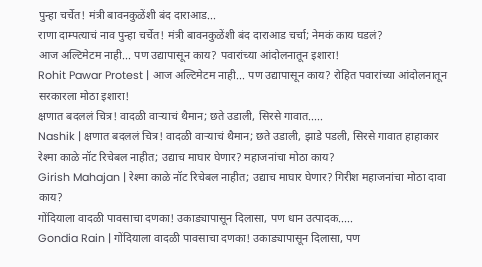पुन्हा चर्चेत! मंत्री बावनकुळेंशी बंद दाराआड...
राणा दाम्पत्याचं नाव पुन्हा चर्चेत! मंत्री बावनकुळेंशी बंद दाराआड चर्चा; नेमकं काय घडलं?
आज अल्टिमेटम नाही... पण उद्यापासून काय? पवारांच्या आंदोलनातून इशारा!
Rohit Pawar Protest | आज अल्टिमेटम नाही... पण उद्यापासून काय? रोहित पवारांच्या आंदोलनातून सरकारला मोठा इशारा!
क्षणात बदललं चित्र! वादळी वाऱ्याचं थैमान; छते उडाली, सिरसे गावात.....
Nashik | क्षणात बदललं चित्र! वादळी वाऱ्याचं थैमान; छते उडाली, झाडे पडली, सिरसे गावात हाहाकार
रेश्मा काळे नॉट रिचेबल नाहीत; उद्याच माघार घेणार? महाजनांचा मोठा काय?
Girish Mahajan | रेश्मा काळे नॉट रिचेबल नाहीत; उद्याच माघार घेणार? गिरीश महाजनांचा मोठा दावा काय?
गोंदियाला वादळी पावसाचा दणका! उकाड्यापासून दिलासा, पण धान उत्पादक.....
Gondia Rain | गोंदियाला वादळी पावसाचा दणका! उकाड्यापासून दिलासा, पण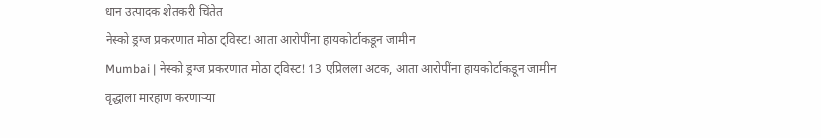धान उत्पादक शेतकरी चिंतेत
नेस्को ड्रग्ज प्रकरणात मोठा ट्विस्ट! आता आरोपींना हायकोर्टाकडून जामीन
Mumbai | नेस्को ड्रग्ज प्रकरणात मोठा ट्विस्ट! 13 एप्रिलला अटक, आता आरोपींना हायकोर्टाकडून जामीन
वृद्धाला मारहाण करणाऱ्या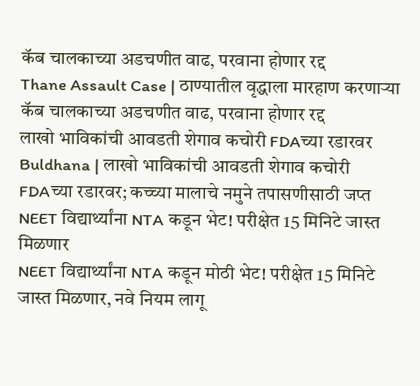कॅब चालकाच्या अडचणीत वाढ, परवाना होणार रद्द
Thane Assault Case | ठाण्यातील वृद्धाला मारहाण करणाऱ्या कॅब चालकाच्या अडचणीत वाढ, परवाना होणार रद्द
लाखो भाविकांची आवडती शेगाव कचोरी FDAच्या रडारवर
Buldhana | लाखो भाविकांची आवडती शेगाव कचोरी FDAच्या रडारवर; कच्च्या मालाचे नमुने तपासणीसाठी जप्त
NEET विद्यार्थ्यांना NTA कडून भेट! परीक्षेत 15 मिनिटे जास्त मिळणार
NEET विद्यार्थ्यांना NTA कडून मोठी भेट! परीक्षेत 15 मिनिटे जास्त मिळणार, नवे नियम लागू